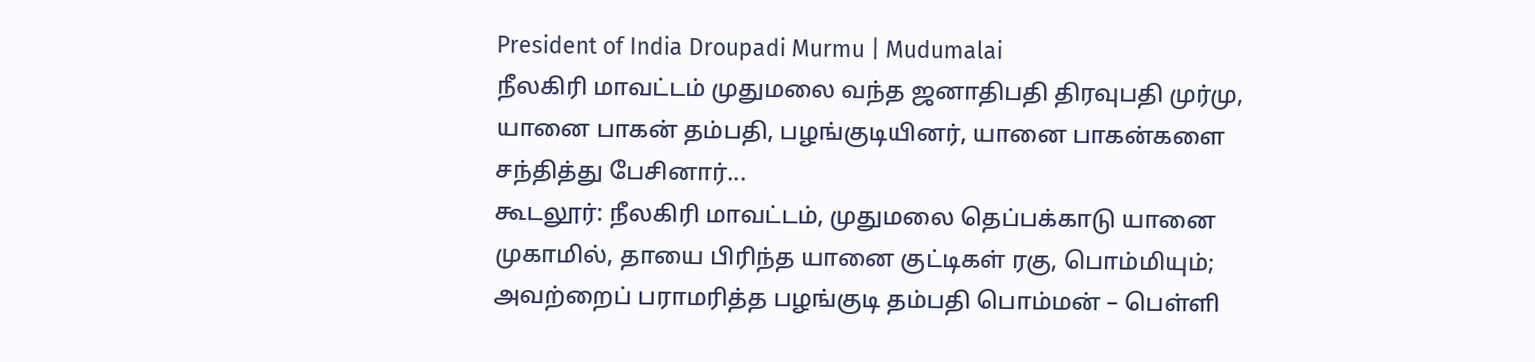President of India Droupadi Murmu | Mudumalai
நீலகிரி மாவட்டம் முதுமலை வந்த ஜனாதிபதி திரவுபதி முர்மு, யானை பாகன் தம்பதி, பழங்குடியினர், யானை பாகன்களை சந்தித்து பேசினார்...
கூடலூர்: நீலகிரி மாவட்டம், முதுமலை தெப்பக்காடு யானை முகாமில், தாயை பிரிந்த யானை குட்டிகள் ரகு, பொம்மியும்; அவற்றைப் பராமரித்த பழங்குடி தம்பதி பொம்மன் – பெள்ளி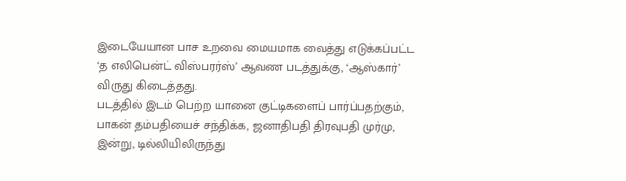இடையேயான பாச உறவை மையமாக வைத்து எடுக்கப்பட்ட ‘த எலிபென்ட் விஸ்பரர்ஸ்’ ஆவண படத்துக்கு, ‘ஆஸ்கார்’ விருது கிடைத்தது.
படத்தில் இடம் பெற்ற யானை குட்டிகளைப் பார்ப்பதற்கும், பாகன் தம்பதியைச் சந்திக்க, ஜனாதிபதி திரவுபதி முர்மு, இன்று, டில்லியிலிருந்து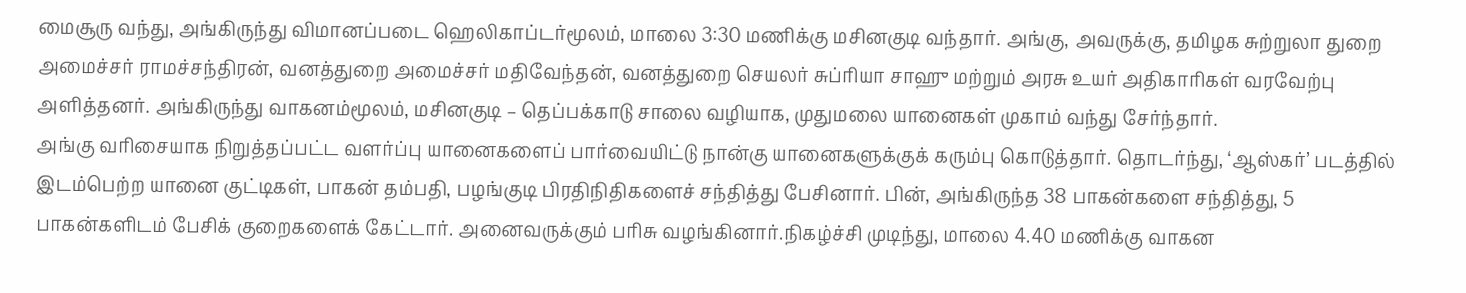மைசூரு வந்து, அங்கிருந்து விமானப்படை ஹெலிகாப்டர்மூலம், மாலை 3:30 மணிக்கு மசினகுடி வந்தார். அங்கு, அவருக்கு, தமிழக சுற்றுலா துறை அமைச்சர் ராமச்சந்திரன், வனத்துறை அமைச்சர் மதிவேந்தன், வனத்துறை செயலர் சுப்ரியா சாஹு மற்றும் அரசு உயர் அதிகாரிகள் வரவேற்பு அளித்தனர். அங்கிருந்து வாகனம்மூலம், மசினகுடி – தெப்பக்காடு சாலை வழியாக, முதுமலை யானைகள் முகாம் வந்து சேர்ந்தார்.
அங்கு வரிசையாக நிறுத்தப்பட்ட வளர்ப்பு யானைகளைப் பார்வையிட்டு நான்கு யானைகளுக்குக் கரும்பு கொடுத்தார். தொடர்ந்து, ‘ஆஸ்கர்’ படத்தில் இடம்பெற்ற யானை குட்டிகள், பாகன் தம்பதி, பழங்குடி பிரதிநிதிகளைச் சந்தித்து பேசினார். பின், அங்கிருந்த 38 பாகன்களை சந்தித்து, 5 பாகன்களிடம் பேசிக் குறைகளைக் கேட்டார். அனைவருக்கும் பரிசு வழங்கினார்.நிகழ்ச்சி முடிந்து, மாலை 4.40 மணிக்கு வாகன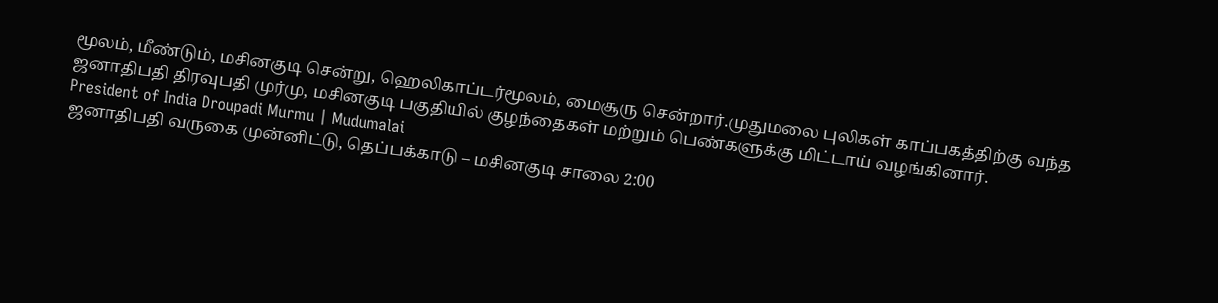மூலம், மீண்டும், மசினகுடி சென்று, ஹெலிகாப்டர்மூலம், மைசூரு சென்றார்.முதுமலை புலிகள் காப்பகத்திற்கு வந்த ஜனாதிபதி திரவுபதி முர்மு, மசினகுடி பகுதியில் குழந்தைகள் மற்றும் பெண்களுக்கு மிட்டாய் வழங்கினார்.
President of India Droupadi Murmu | Mudumalai
ஜனாதிபதி வருகை முன்னிட்டு, தெப்பக்காடு – மசினகுடி சாலை 2:00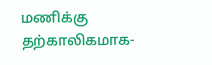மணிக்கு தற்காலிகமாக-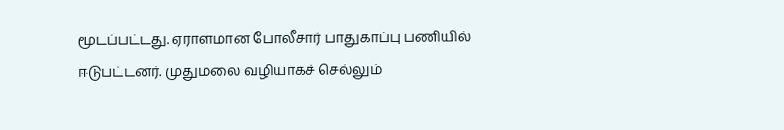மூடப்பட்டது. ஏராளமான போலீசார் பாதுகாப்பு பணியில் ஈடுபட்டனர். முதுமலை வழியாகச் செல்லும்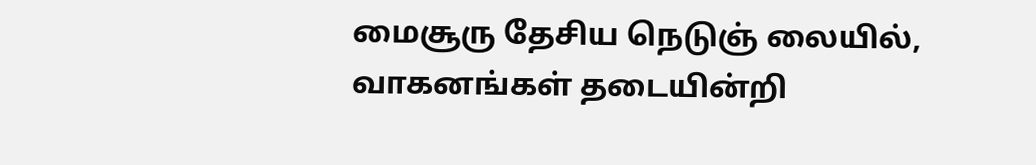மைசூரு தேசிய நெடுஞ் லையில், வாகனங்கள் தடையின்றி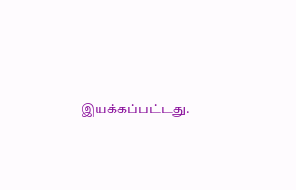இயக்கப்பட்டது.